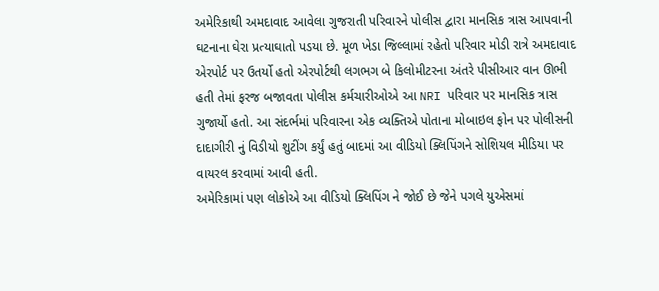અમેરિકાથી અમદાવાદ આવેલા ગુજરાતી પરિવારને પોલીસ દ્વારા માનસિક ત્રાસ આપવાની ઘટનાના ઘેરા પ્રત્યાઘાતો પડયા છે. મૂળ ખેડા જિલ્લામાં રહેતો પરિવાર મોડી રાત્રે અમદાવાદ એરપોર્ટ પર ઉતર્યો હતો એરપોર્ટથી લગભગ બે કિલોમીટરના અંતરે પીસીઆર વાન ઊભી હતી તેમાં ફરજ બજાવતા પોલીસ કર્મચારીઓએ આ NRI પરિવાર પર માનસિક ત્રાસ ગુજાર્યો હતો. આ સંદર્ભમાં પરિવારના એક વ્યક્તિએ પોતાના મોબાઇલ ફોન પર પોલીસની દાદાગીરી નું વિડીયો શુટીંગ કર્યું હતું બાદમાં આ વીડિયો ક્લિપિંગને સોશિયલ મીડિયા પર વાયરલ કરવામાં આવી હતી.
અમેરિકામાં પણ લોકોએ આ વીડિયો ક્લિપિંગ ને જોઈ છે જેને પગલે યુએસમાં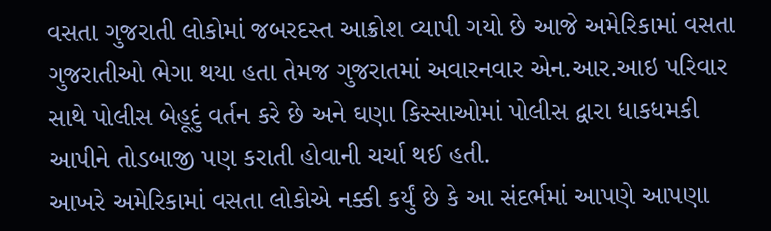વસતા ગુજરાતી લોકોમાં જબરદસ્ત આક્રોશ વ્યાપી ગયો છે આજે અમેરિકામાં વસતા ગુજરાતીઓ ભેગા થયા હતા તેમજ ગુજરાતમાં અવારનવાર એન.આર.આઇ પરિવાર સાથે પોલીસ બેહૂદું વર્તન કરે છે અને ઘણા કિસ્સાઓમાં પોલીસ દ્વારા ધાકધમકી આપીને તોડબાજી પણ કરાતી હોવાની ચર્ચા થઈ હતી.
આખરે અમેરિકામાં વસતા લોકોએ નક્કી કર્યું છે કે આ સંદર્ભમાં આપણે આપણા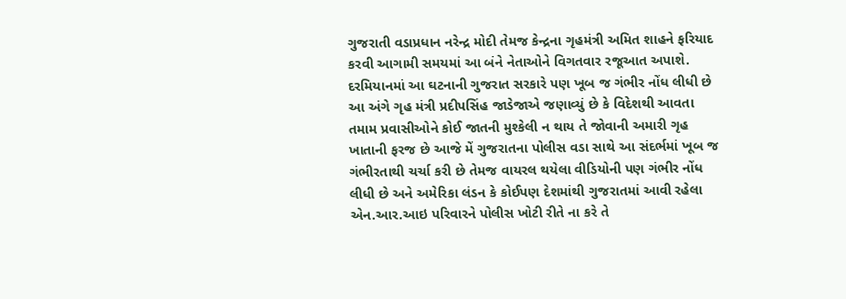ગુજરાતી વડાપ્રધાન નરેન્દ્ર મોદી તેમજ કેન્દ્રના ગૃહમંત્રી અમિત શાહને ફરિયાદ કરવી આગામી સમયમાં આ બંને નેતાઓને વિગતવાર રજૂઆત અપાશે.
દરમિયાનમાં આ ઘટનાની ગુજરાત સરકારે પણ ખૂબ જ ગંભીર નોંધ લીધી છે આ અંગે ગૃહ મંત્રી પ્રદીપસિંહ જાડેજાએ જણાવ્યું છે કે વિદેશથી આવતા તમામ પ્રવાસીઓને કોઈ જાતની મુશ્કેલી ન થાય તે જોવાની અમારી ગૃહ ખાતાની ફરજ છે આજે મેં ગુજરાતના પોલીસ વડા સાથે આ સંદર્ભમાં ખૂબ જ ગંભીરતાથી ચર્ચા કરી છે તેમજ વાયરલ થયેલા વીડિયોની પણ ગંભીર નોંધ લીધી છે અને અમેરિકા લંડન કે કોઈપણ દેશમાંથી ગુજરાતમાં આવી રહેલા એન.આર.આઇ પરિવારને પોલીસ ખોટી રીતે ના કરે તે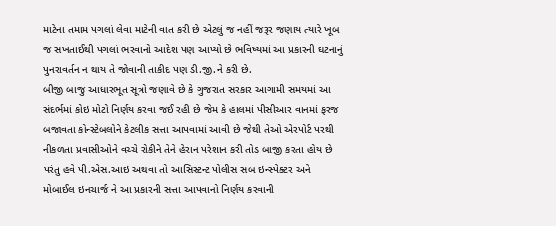માટેના તમામ પગલાં લેવા માટેની વાત કરી છે એટલું જ નહીં જરૂર જણાય ત્યારે ખૂબ જ સખતાઈથી પગલાં ભરવાનો આદેશ પણ આપ્યો છે ભવિષ્યમાં આ પ્રકારની ઘટનાનું પુનરાવર્તન ન થાય તે જોવાની તાકીદ પણ ડી.જી.ને કરી છે.
બીજી બાજુ આધારભૂત સૂત્રો જણાવે છે કે ગુજરાત સરકાર આગામી સમયમાં આ સંદર્ભમાં કોઇ મોટો નિર્ણય કરવા જઈ રહી છે જેમ કે હાલમાં પીસીઆર વાનમાં ફરજ બજાવતા કોન્સ્ટેબલોને કેટલીક સત્તા આપવામાં આવી છે જેથી તેઓ એરપોર્ટ પરથી નીકળતા પ્રવાસીઓને વચ્ચે રોકીને તેને હેરાન પરેશાન કરી તોડ બાજી કરતા હોય છે પરંતુ હવે પી.એસ.આઇ અથવા તો આસિસ્ટન્ટ પોલીસ સબ ઇન્સ્પેક્ટર અને મોબાઈલ ઇનચાર્જ ને આ પ્રકારની સત્તા આપવાનો નિર્ણય કરવાની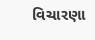વિચારણા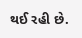થઈ રહી છે.